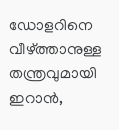ഡോളറിനെ വീഴ്ത്താനുള്ള തന്ത്രവുമായി ഇറാന്‍,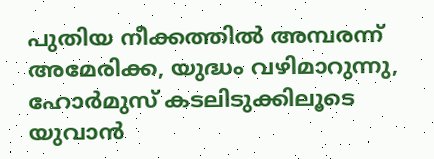പുതിയ നീക്കത്തില്‍ അമ്പരന്ന് അമേരിക്ക, യുദ്ധം വഴിമാറുന്നു, ഹോര്‍മുസ് കടലിടുക്കിലൂടെ യുവാന്‍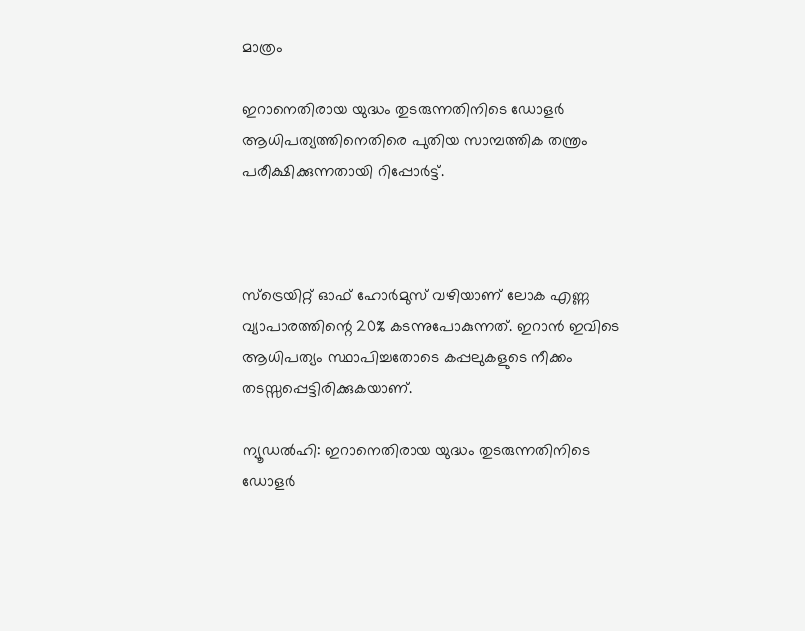മാത്രം

ഇറാനെതിരായ യുദ്ധം തുടരുന്നതിനിടെ ഡോളര്‍ ആധിപത്യത്തിനെതിരെ പുതിയ സാമ്പത്തിക തന്ത്രം പരീക്ഷിക്കുന്നതായി റിപ്പോര്‍ട്ട്.



സ്‌ട്രെയിറ്റ് ഓഫ് ഹോര്‍മുസ് വഴിയാണ് ലോക എണ്ണ വ്യാപാരത്തിന്റെ 20% കടന്നുപോകുന്നത്. ഇറാന്‍ ഇവിടെ ആധിപത്യം സ്ഥാപിച്ചതോടെ കപ്പലുകളുടെ നീക്കം തടസ്സപ്പെട്ടിരിക്കുകയാണ്.

ന്യൂഡല്‍ഹി: ഇറാനെതിരായ യുദ്ധം തുടരുന്നതിനിടെ ഡോളര്‍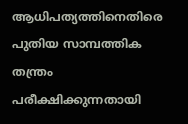ആധിപത്യത്തിനെതിരെ പുതിയ സാമ്പത്തിക തന്ത്രം പരീക്ഷിക്കുന്നതായി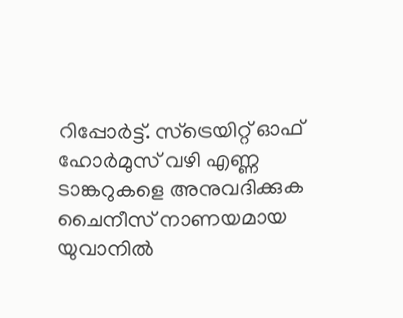റിപ്പോര്‍ട്ട്. സ്‌ട്രെയിറ്റ് ഓഫ് ഹോര്‍മുസ് വഴി എണ്ണ ടാങ്കറുകളെ അനുവദിക്കുക ചൈനീസ് നാണയമായ യുവാനില്‍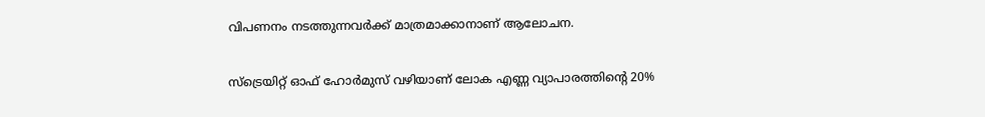വിപണനം നടത്തുന്നവര്‍ക്ക് മാത്രമാക്കാനാണ് ആലോചന.

സ്‌ട്രെയിറ്റ് ഓഫ് ഹോര്‍മുസ് വഴിയാണ് ലോക എണ്ണ വ്യാപാരത്തിന്റെ 20%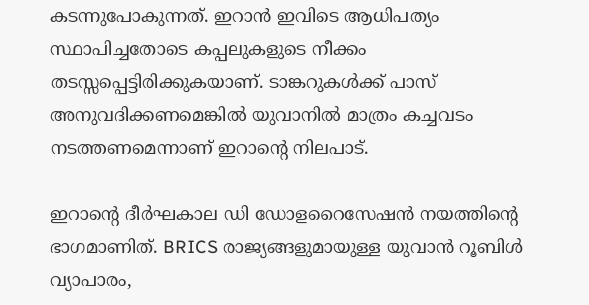കടന്നുപോകുന്നത്. ഇറാന്‍ ഇവിടെ ആധിപത്യം സ്ഥാപിച്ചതോടെ കപ്പലുകളുടെ നീക്കം തടസ്സപ്പെട്ടിരിക്കുകയാണ്. ടാങ്കറുകള്‍ക്ക് പാസ് അനുവദിക്കണമെങ്കില്‍ യുവാനില്‍ മാത്രം കച്ചവടം നടത്തണമെന്നാണ് ഇറാന്റെ നിലപാട്.

ഇറാന്റെ ദീര്‍ഘകാല ഡി ഡോളറൈസേഷന്‍ നയത്തിന്റെ ഭാഗമാണിത്. BRICS രാജ്യങ്ങളുമായുള്ള യുവാന്‍ റൂബിള്‍ വ്യാപാരം,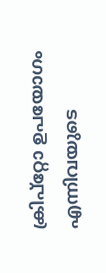ക്രിപ്റ്റോ ഉപയോഗം എന്നിവയുടെ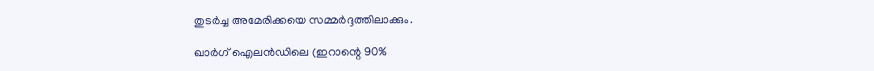തുടര്‍ച്ച അമേരിക്കയെ സമ്മര്‍ദ്ദത്തിലാക്കും.

ഖാര്‍ഗ് ഐലന്‍ഡിലെ (ഇറാന്റെ 90%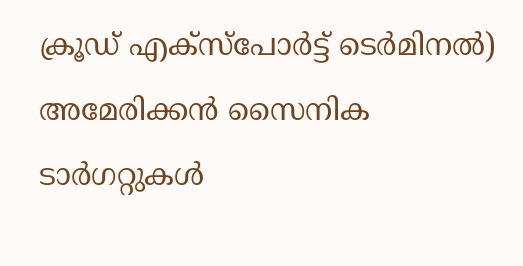ക്രൂഡ് എക്സ്പോര്‍ട്ട് ടെര്‍മിനല്‍) അമേരിക്കന്‍ സൈനിക ടാര്‍ഗറ്റുകള്‍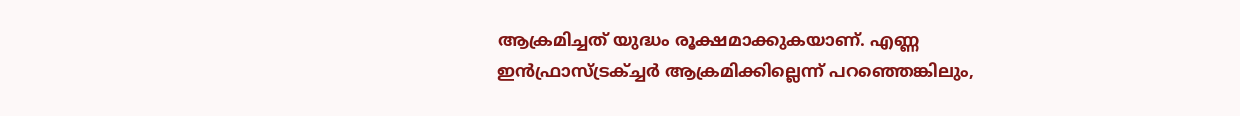ആക്രമിച്ചത് യുദ്ധം രൂക്ഷമാക്കുകയാണ്. എണ്ണ ഇന്‍ഫ്രാസ്ട്രക്ച്ചര്‍ ആക്രമിക്കില്ലെന്ന് പറഞ്ഞെങ്കിലും,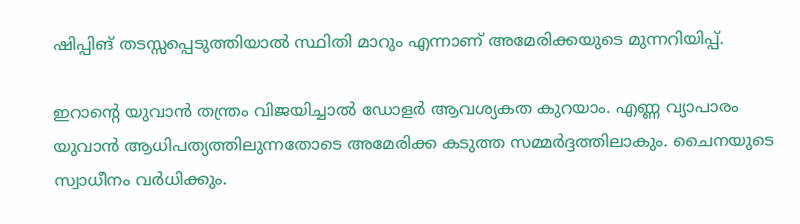ഷിപ്പിങ് തടസ്സപ്പെടുത്തിയാല്‍ സ്ഥിതി മാറും എന്നാണ് അമേരിക്കയുടെ മുന്നറിയിപ്പ്.

ഇറാന്റെ യുവാന്‍ തന്ത്രം വിജയിച്ചാല്‍ ഡോളര്‍ ആവശ്യകത കുറയാം. എണ്ണ വ്യാപാരം യുവാന്‍ ആധിപത്യത്തിലുന്നതോടെ അമേരിക്ക കടുത്ത സമ്മര്‍ദ്ദത്തിലാകും. ചൈനയുടെ സ്വാധീനം വര്‍ധിക്കും.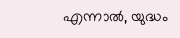എന്നാല്‍, യുദ്ധം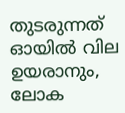തുടരുന്നത് ഓയില്‍ വില ഉയരാനും, ലോക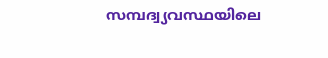സമ്പദ്വ്യവസ്ഥയിലെ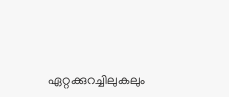ഏറ്റക്കുറച്ചിലുകലും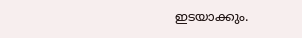ഇടയാക്കും.